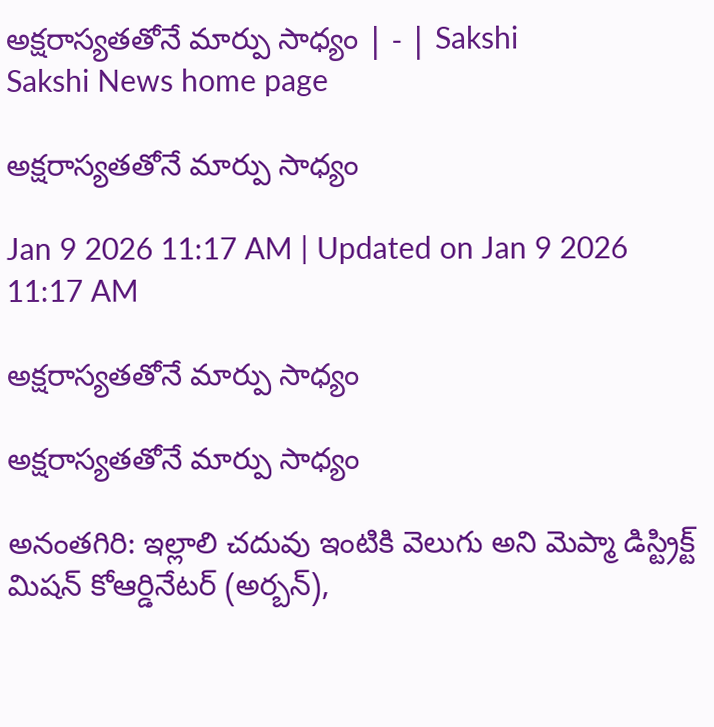అక్షరాస్యతతోనే మార్పు సాధ్యం | - | Sakshi
Sakshi News home page

అక్షరాస్యతతోనే మార్పు సాధ్యం

Jan 9 2026 11:17 AM | Updated on Jan 9 2026 11:17 AM

అక్షరాస్యతతోనే మార్పు సాధ్యం

అక్షరాస్యతతోనే మార్పు సాధ్యం

అనంతగిరి: ఇల్లాలి చదువు ఇంటికి వెలుగు అని మెప్మా డిస్ట్రిక్ట్‌ మిషన్‌ కోఆర్డినేటర్‌ (అర్బన్‌),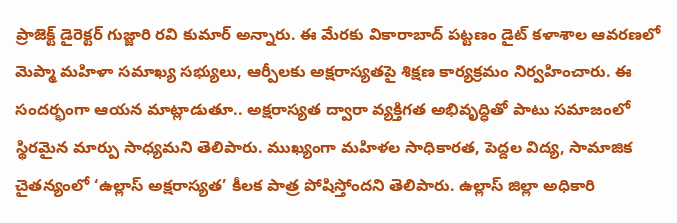ప్రాజెక్ట్‌ డైరెక్టర్‌ గుజ్జారి రవి కుమార్‌ అన్నారు. ఈ మేరకు వికారాబాద్‌ పట్టణం డైట్‌ కళాశాల ఆవరణలో మెప్మా మహిళా సమాఖ్య సభ్యులు, ఆర్పీలకు అక్షరాస్యతపై శిక్షణ కార్యక్రమం నిర్వహించారు. ఈ సందర్భంగా ఆయన మాట్లాడుతూ.. అక్షరాస్యత ద్వారా వ్యక్తిగత అభివృద్ధితో పాటు సమాజంలో స్థిరమైన మార్పు సాధ్యమని తెలిపారు. ముఖ్యంగా మహిళల సాధికారత, పెద్దల విద్య, సామాజిక చైతన్యంలో ‘ఉల్లాస్‌ అక్షరాస్యత’ కీలక పాత్ర పోషిస్తోందని తెలిపారు. ఉల్లాస్‌ జిల్లా అధికారి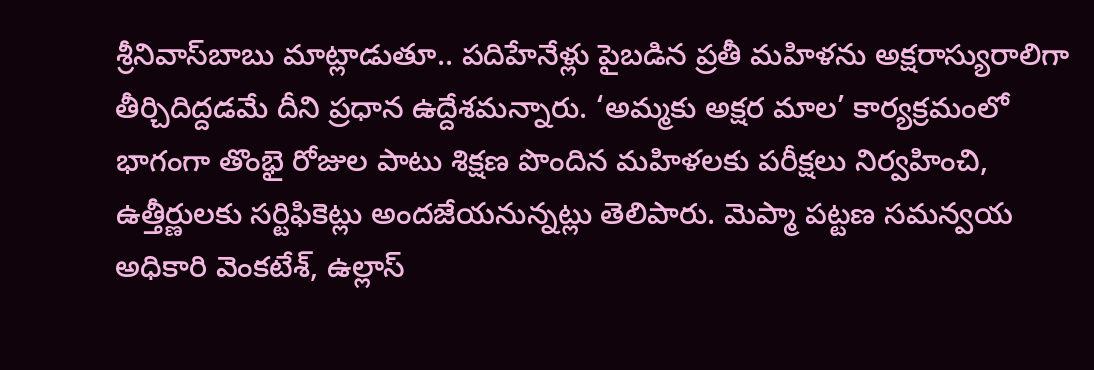శ్రీనివాస్‌బాబు మాట్లాడుతూ.. పదిహేనేళ్లు పైబడిన ప్రతీ మహిళను అక్షరాస్యురాలిగా తీర్చిదిద్దడమే దీని ప్రధాన ఉద్దేశమన్నారు. ‘అమ్మకు అక్షర మాల’ కార్యక్రమంలో భాగంగా తొంభై రోజుల పాటు శిక్షణ పొందిన మహిళలకు పరీక్షలు నిర్వహించి, ఉత్తీర్ణులకు సర్టిఫికెట్లు అందజేయనున్నట్లు తెలిపారు. మెప్మా పట్టణ సమన్వయ అధికారి వెంకటేశ్‌, ఉల్లాస్‌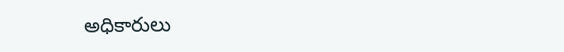అధికారులు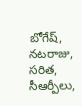బోగేష్‌, నటరాజు, సరిత, సీఆర్పీలు,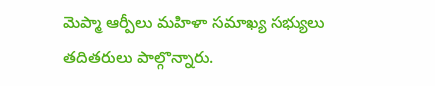మెప్మా ఆర్పీలు మహిళా సమాఖ్య సభ్యులు తదితరులు పాల్గొన్నారు.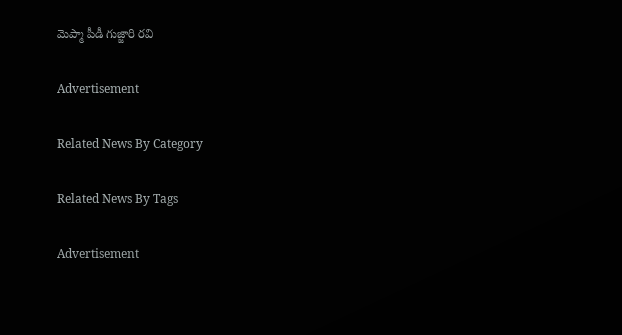మెప్మా పీడీ గుజ్జారి రవి

Advertisement

Related News By Category

Related News By Tags

Advertisement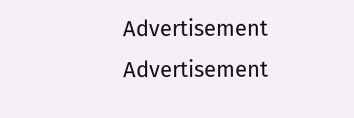Advertisement
Advertisement